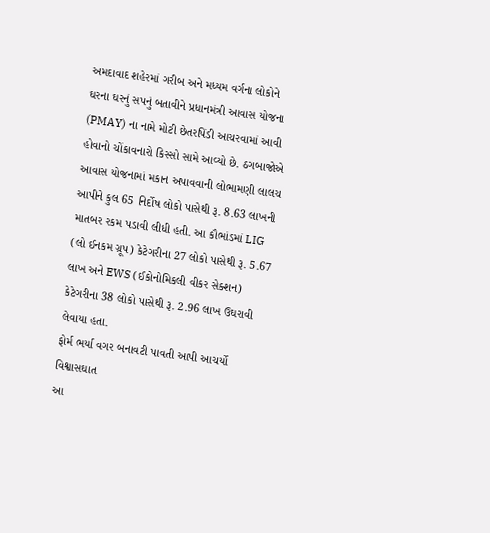અમદાવાદ શહેરમાં ગરીબ અને મધ્યમ વર્ગના લોકોને ઘરના ઘરનું સપનું બતાવીને પ્રધાનમંત્રી આવાસ યોજના (PMAY) ના નામે મોટી છેતરપિંડી આચરવામાં આવી હોવાનો ચોંકાવનારો કિસ્સો સામે આવ્યો છે. ઠગબાજોએ આવાસ યોજનામાં મકાન અપાવવાની લોભામણી લાલચ આપીને કુલ 65 નિર્દોષ લોકો પાસેથી રૂ. 8.63 લાખની માતબર રકમ પડાવી લીધી હતી. આ કૌભાંડમાં LIG (લો ઈનકમ ગ્રૂપ) કેટેગરીના 27 લોકો પાસેથી રૂ. 5.67 લાખ અને EWS (ઈકોનોમિકલી વીકર સેક્શન) કેટેગરીના 38 લોકો પાસેથી રૂ. 2.96 લાખ ઉઘરાવી લેવાયા હતા.
ફોર્મ ભર્યા વગર બનાવટી પાવતી આપી આચર્યો વિશ્વાસઘાત
આ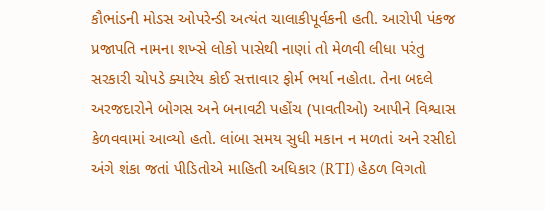કૌભાંડની મોડસ ઓપરેન્ડી અત્યંત ચાલાકીપૂર્વકની હતી. આરોપી પંકજ પ્રજાપતિ નામના શખ્સે લોકો પાસેથી નાણાં તો મેળવી લીધા પરંતુ સરકારી ચોપડે ક્યારેય કોઈ સત્તાવાર ફોર્મ ભર્યા નહોતા. તેના બદલે અરજદારોને બોગસ અને બનાવટી પહોંચ (પાવતીઓ) આપીને વિશ્વાસ કેળવવામાં આવ્યો હતો. લાંબા સમય સુધી મકાન ન મળતાં અને રસીદો અંગે શંકા જતાં પીડિતોએ માહિતી અધિકાર (RTI) હેઠળ વિગતો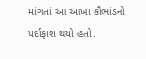માંગતાં આ આખા કૌભાંડનો પર્દાફાશ થયો હતો.